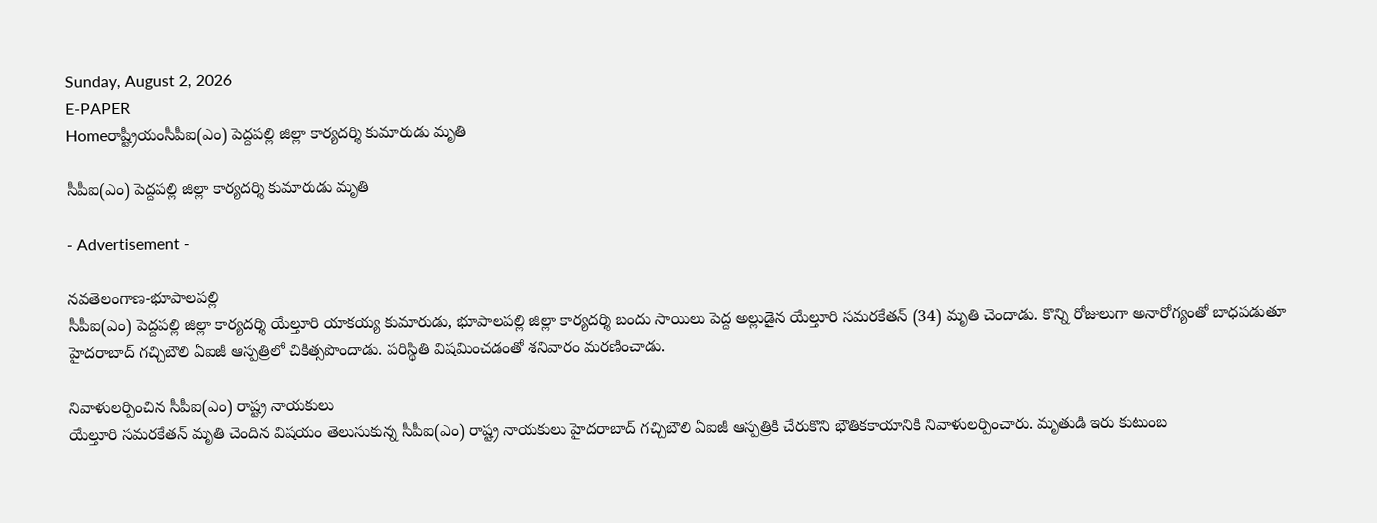Sunday, August 2, 2026
E-PAPER
Homeరాష్ట్రీయంసీపీఐ(ఎం) పెద్దపల్లి జిల్లా కార్యదర్శి కుమారుడు మృతి

సీపీఐ(ఎం) పెద్దపల్లి జిల్లా కార్యదర్శి కుమారుడు మృతి

- Advertisement -

నవతెలంగాణ-భూపాలపల్లి
సీపీఐ(ఎం) పెద్దపల్లి జిల్లా కార్యదర్శి యేల్తూరి యాకయ్య కుమారుడు, భూపాలపల్లి జిల్లా కార్యదర్శి బందు సాయిలు పెద్ద అల్లుడైన యేల్తూరి సమరకేతన్ (34) మృతి చెందాడు. కొన్ని రోజులుగా అనారోగ్యంతో బాధపడుతూ హైదరాబాద్ గచ్చిబౌలి ఏఐజీ ఆస్పత్రిలో చికిత్సపొందాడు. పరిస్థితి విషమించడంతో శనివారం మరణించాడు.

నివాళులర్పించిన సీపీఐ(ఎం) రాష్ట్ర నాయకులు
యేల్తూరి సమరకేతన్ మృతి చెందిన విషయం తెలుసుకున్న సీపీఐ(ఎం) రాష్ట్ర నాయకులు హైదరాబాద్ గచ్చిబౌలి ఏఐజీ ఆస్పత్రికి చేరుకొని భౌతికకాయానికి నివాళులర్పించారు. మృతుడి ఇరు కుటుంబ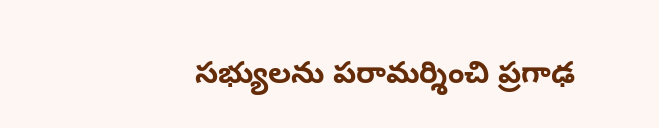సభ్యులను పరామర్శించి ప్రగాఢ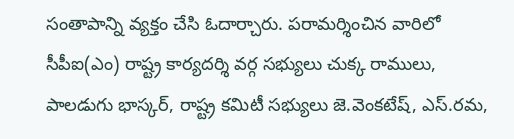సంతాపాన్ని వ్యక్తం చేసి ఓదార్చారు. పరామర్శించిన వారిలో సీపీఐ(ఎం) రాష్ట్ర కార్యదర్శి వర్గ సభ్యులు చుక్క రాములు, పాలడుగు భాస్కర్, రాష్ట్ర కమిటీ సభ్యులు జె.వెంకటేష్, ఎస్.రమ,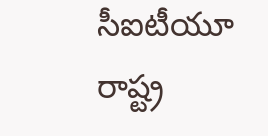సీఐటీయూ రాష్ట్ర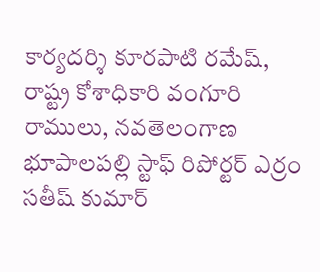కార్యదర్శి కూరపాటి రమేష్, రాష్ట్ర కోశాధికారి వంగూరి రాములు, నవతెలంగాణ భూపాలపల్లి స్టాఫ్ రిపోర్టర్ ఎర్రం సతీష్ కుమార్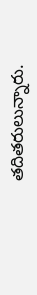తదితరులున్నారు.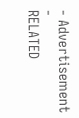- Advertisement -
RELATED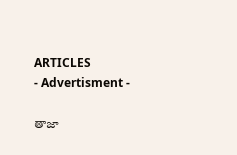ARTICLES
- Advertisment -

తాజా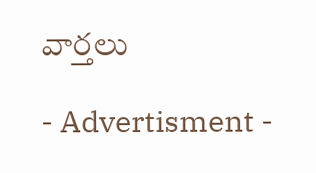వార్తలు

- Advertisment -